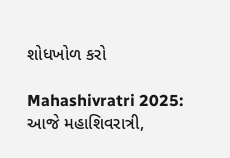શોધખોળ કરો

Mahashivratri 2025: આજે મહાશિવરાત્રી,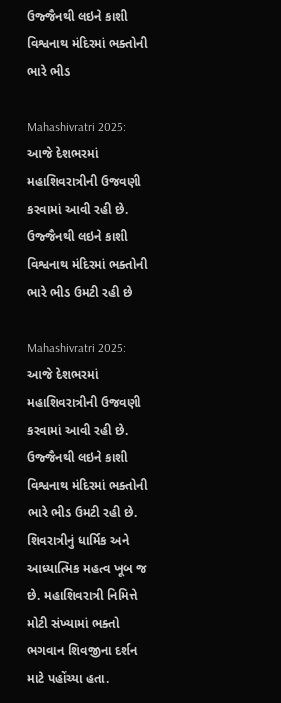ઉજ્જૈનથી લઇને કાશી વિશ્વનાથ મંદિરમાં ભક્તોની ભારે ભીડ

Mahashivratri 2025: આજે દેશભરમાં મહાશિવરાત્રીની ઉજવણી કરવામાં આવી રહી છે. ઉજ્જૈનથી લઇને કાશી વિશ્વનાથ મંદિરમાં ભક્તોની ભારે ભીડ ઉમટી રહી છે

Mahashivratri 2025: આજે દેશભરમાં મહાશિવરાત્રીની ઉજવણી કરવામાં આવી રહી છે. ઉજ્જૈનથી લઇને કાશી વિશ્વનાથ મંદિરમાં ભક્તોની ભારે ભીડ ઉમટી રહી છે. શિવરાત્રીનું ધાર્મિક અને આધ્યાત્મિક મહત્વ ખૂબ જ છે. મહાશિવરાત્રી નિમિત્તે મોટી સંખ્યામાં ભક્તો ભગવાન શિવજીના દર્શન માટે પહોંચ્યા હતા.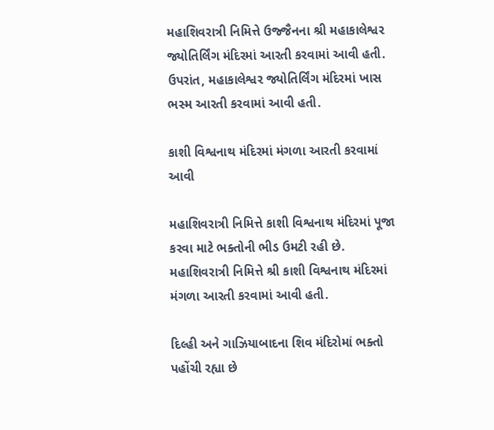મહાશિવરાત્રી નિમિત્તે ઉજ્જૈનના શ્રી મહાકાલેશ્વર જ્યોતિર્લિંગ મંદિરમાં આરતી કરવામાં આવી હતી. ઉપરાંત, મહાકાલેશ્વર જ્યોતિર્લિંગ મંદિરમાં ખાસ ભસ્મ આરતી કરવામાં આવી હતી.

કાશી વિશ્વનાથ મંદિરમાં મંગળા આરતી કરવામાં આવી

મહાશિવરાત્રી નિમિત્તે કાશી વિશ્વનાથ મંદિરમાં પૂજા કરવા માટે ભક્તોની ભીડ ઉમટી રહી છે. મહાશિવરાત્રી નિમિત્તે શ્રી કાશી વિશ્વનાથ મંદિરમાં મંગળા આરતી કરવામાં આવી હતી.

દિલ્હી અને ગાઝિયાબાદના શિવ મંદિરોમાં ભક્તો પહોંચી રહ્યા છે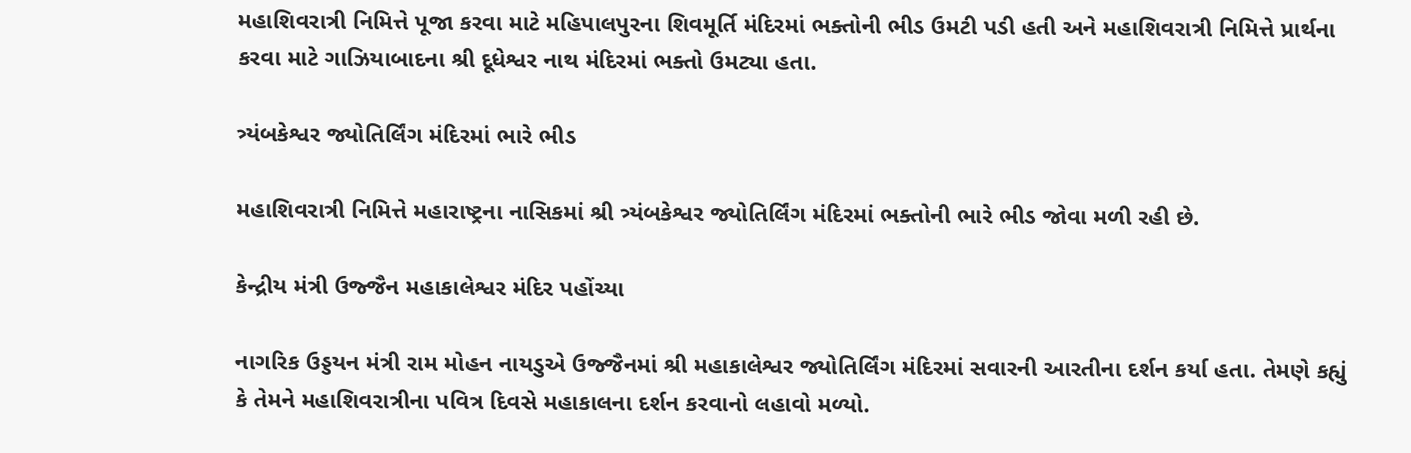મહાશિવરાત્રી નિમિત્તે પૂજા કરવા માટે મહિપાલપુરના શિવમૂર્તિ મંદિરમાં ભક્તોની ભીડ ઉમટી પડી હતી અને મહાશિવરાત્રી નિમિત્તે પ્રાર્થના કરવા માટે ગાઝિયાબાદના શ્રી દૂધેશ્વર નાથ મંદિરમાં ભક્તો ઉમટ્યા હતા.

ત્ર્યંબકેશ્વર જ્યોતિર્લિંગ મંદિરમાં ભારે ભીડ

મહાશિવરાત્રી નિમિત્તે મહારાષ્ટ્રના નાસિકમાં શ્રી ત્ર્યંબકેશ્વર જ્યોતિર્લિંગ મંદિરમાં ભક્તોની ભારે ભીડ જોવા મળી રહી છે.

કેન્દ્રીય મંત્રી ઉજ્જૈન મહાકાલેશ્વર મંદિર પહોંચ્યા

નાગરિક ઉડ્ડયન મંત્રી રામ મોહન નાયડુએ ઉજ્જૈનમાં શ્રી મહાકાલેશ્વર જ્યોતિર્લિંગ મંદિરમાં સવારની આરતીના દર્શન કર્યા હતા. તેમણે કહ્યું કે તેમને મહાશિવરાત્રીના પવિત્ર દિવસે મહાકાલના દર્શન કરવાનો લહાવો મળ્યો.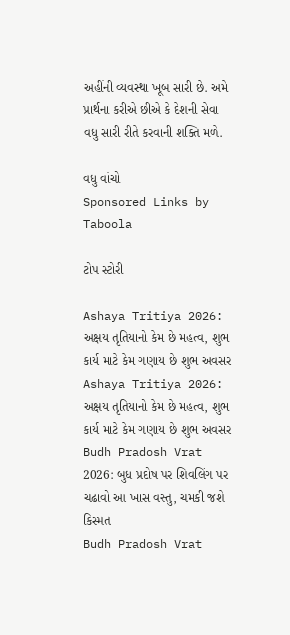અહીંની વ્યવસ્થા ખૂબ સારી છે. અમે પ્રાર્થના કરીએ છીએ કે દેશની સેવા વધુ સારી રીતે કરવાની શક્તિ મળે.

વધુ વાંચો
Sponsored Links by Taboola

ટોપ સ્ટોરી

Ashaya Tritiya 2026: અક્ષય તૃતિયાનો કેમ છે મહત્વ, શુભ કાર્ય માટે કેમ ગણાય છે શુભ અવસર
Ashaya Tritiya 2026: અક્ષય તૃતિયાનો કેમ છે મહત્વ, શુભ કાર્ય માટે કેમ ગણાય છે શુભ અવસર
Budh Pradosh Vrat 2026: બુધ પ્રદોષ પર શિવલિંગ પર ચઢાવો આ ખાસ વસ્તુ, ચમકી જશે કિસ્મત
Budh Pradosh Vrat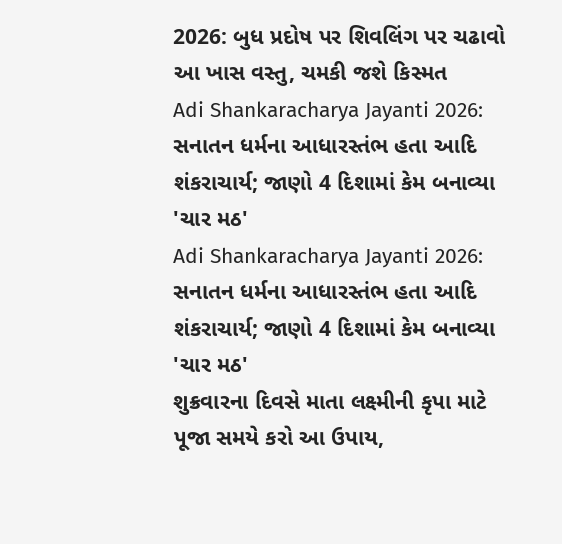2026: બુધ પ્રદોષ પર શિવલિંગ પર ચઢાવો આ ખાસ વસ્તુ, ચમકી જશે કિસ્મત
Adi Shankaracharya Jayanti 2026: સનાતન ધર્મના આધારસ્તંભ હતા આદિ શંકરાચાર્ય; જાણો 4 દિશામાં કેમ બનાવ્યા 'ચાર મઠ'
Adi Shankaracharya Jayanti 2026: સનાતન ધર્મના આધારસ્તંભ હતા આદિ શંકરાચાર્ય; જાણો 4 દિશામાં કેમ બનાવ્યા 'ચાર મઠ'
શુક્રવારના દિવસે માતા લક્ષ્મીની કૃપા માટે પૂજા સમયે કરો આ ઉપાય,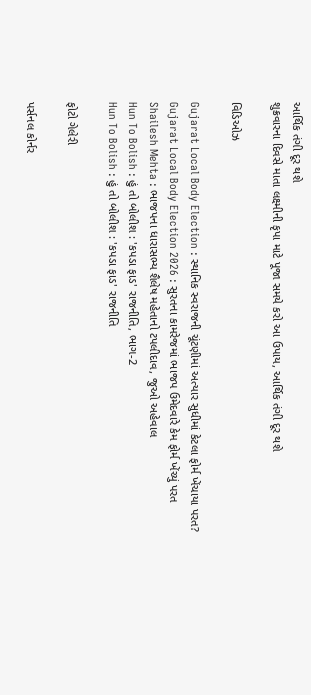આર્થિક તંગી દૂર થશે
શુક્રવારના દિવસે માતા લક્ષ્મીની કૃપા માટે પૂજા સમયે કરો આ ઉપાય, આર્થિક તંગી દૂર થશે

વિડિઓઝ

Gujarat Local Body Election : સ્થાનિક સ્વરાજની ચૂંટણીમાં અત્યાર સુધીમાં કેટલા ફોર્મ ખેંચાયા પરત?
Gujarat Local Body Election 2026 : સુરતના કામરેજમાં ભાજપ ઉમેદવારે કેમ ફોર્મ ખેંચ્યું પરત
Shailesh Mehta : ભાજપના ધારાસભ્ય શૈલેષ મહેતાનો ટપલીદાવ, જુઓ અહેવાલ
Hun To Bolish : હું તો બોલીશ : 'કપડા ફાડ' રાજનીતિ, ભાગ-2
Hun To Bolish : હું તો બોલીશ : 'કપડા ફાડ' રાજનીતિ

ફોટો ગેલેરી

પર્સનલ કોર્નર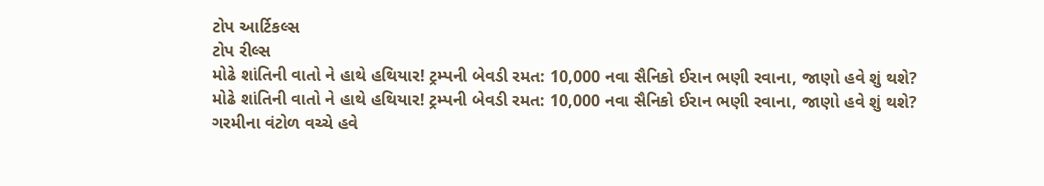ટોપ આર્ટિકલ્સ
ટોપ રીલ્સ
મોઢે શાંતિની વાતો ને હાથે હથિયાર! ટ્રમ્પની બેવડી રમત: 10,000 નવા સૈનિકો ઈરાન ભણી રવાના, જાણો હવે શું થશે?
મોઢે શાંતિની વાતો ને હાથે હથિયાર! ટ્રમ્પની બેવડી રમત: 10,000 નવા સૈનિકો ઈરાન ભણી રવાના, જાણો હવે શું થશે?
ગરમીના વંટોળ વચ્ચે હવે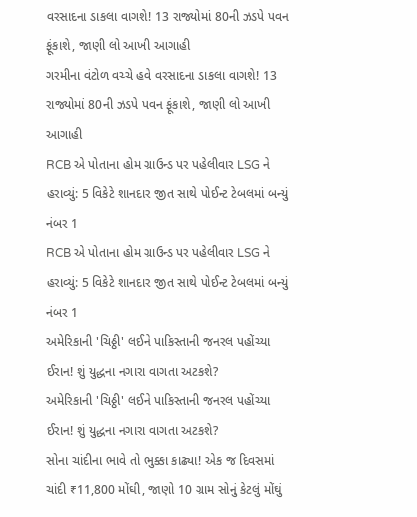વરસાદના ડાકલા વાગશે! 13 રાજ્યોમાં 80ની ઝડપે પવન ફૂંકાશે, જાણી લો આખી આગાહી
ગરમીના વંટોળ વચ્ચે હવે વરસાદના ડાકલા વાગશે! 13 રાજ્યોમાં 80ની ઝડપે પવન ફૂંકાશે, જાણી લો આખી આગાહી
RCB એ પોતાના હોમ ગ્રાઉન્ડ પર પહેલીવાર LSG ને હરાવ્યું: 5 વિકેટે શાનદાર જીત સાથે પોઈન્ટ ટેબલમાં બન્યું નંબર 1
RCB એ પોતાના હોમ ગ્રાઉન્ડ પર પહેલીવાર LSG ને હરાવ્યું: 5 વિકેટે શાનદાર જીત સાથે પોઈન્ટ ટેબલમાં બન્યું નંબર 1
અમેરિકાની 'ચિઠ્ઠી' લઈને પાકિસ્તાની જનરલ પહોંચ્યા ઈરાન! શું યુદ્ધના નગારા વાગતા અટકશે?
અમેરિકાની 'ચિઠ્ઠી' લઈને પાકિસ્તાની જનરલ પહોંચ્યા ઈરાન! શું યુદ્ધના નગારા વાગતા અટકશે?
સોના ચાંદીના ભાવે તો ભુક્કા કાઢ્યા! એક જ દિવસમાં ચાંદી ₹11,800 મોંઘી, જાણો 10 ગ્રામ સોનું કેટલું મોંઘું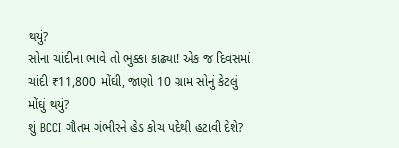થયું?
સોના ચાંદીના ભાવે તો ભુક્કા કાઢ્યા! એક જ દિવસમાં ચાંદી ₹11,800 મોંઘી, જાણો 10 ગ્રામ સોનું કેટલું મોંઘું થયું?
શું BCCI ગૌતમ ગંભીરને હેડ કોચ પદેથી હટાવી દેશે?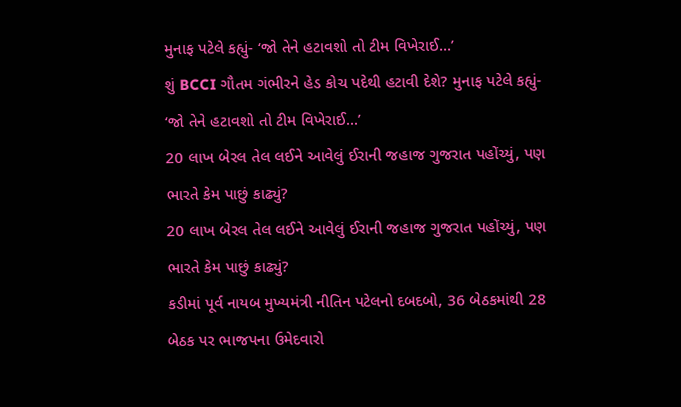મુનાફ પટેલે કહ્યું- ‘જો તેને હટાવશો તો ટીમ વિખેરાઈ...’
શું BCCI ગૌતમ ગંભીરને હેડ કોચ પદેથી હટાવી દેશે? મુનાફ પટેલે કહ્યું- ‘જો તેને હટાવશો તો ટીમ વિખેરાઈ...’
20 લાખ બેરલ તેલ લઈને આવેલું ઈરાની જહાજ ગુજરાત પહોંચ્યું, પણ ભારતે કેમ પાછું કાઢ્યું?
20 લાખ બેરલ તેલ લઈને આવેલું ઈરાની જહાજ ગુજરાત પહોંચ્યું, પણ ભારતે કેમ પાછું કાઢ્યું?
કડીમાં પૂર્વ નાયબ મુખ્યમંત્રી નીતિન પટેલનો દબદબો, 36 બેઠકમાંથી 28 બેઠક પર ભાજપના ઉમેદવારો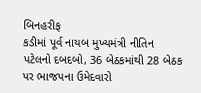બિનહરીફ
કડીમાં પૂર્વ નાયબ મુખ્યમંત્રી નીતિન પટેલનો દબદબો, 36 બેઠકમાંથી 28 બેઠક પર ભાજપના ઉમેદવારો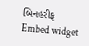બિનહરીફ
Embed widget